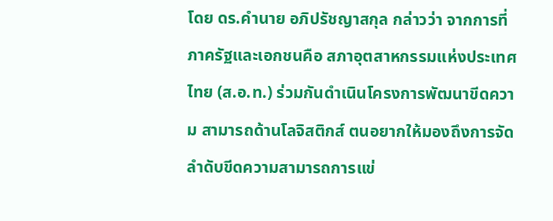โดย ดร.คำนาย อภิปรัชญาสกุล กล่าวว่า จากการที่ภาครัฐและเอกชนคือ สภาอุตสาหกรรมแห่งประเทศไทย (ส.อ.ท.) ร่วมกันดำเนินโครงการพัฒนาขีดความ สามารถด้านโลจิสติกส์ ตนอยากให้มองถึงการจัดลำดับขีดความสามารถการแข่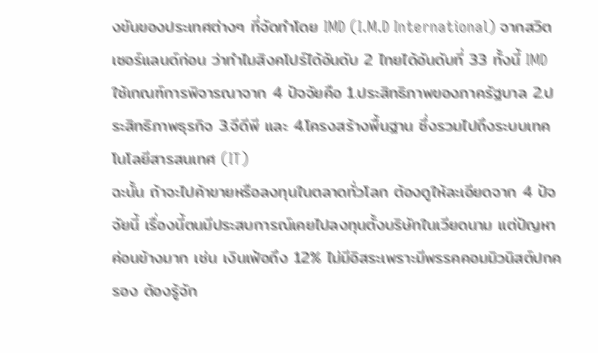งขันของประเทศต่างๆ ที่จัดทำโดย IMD (I.M.D International) จากสวิตเซอร์แลนด์ก่อน ว่าทำไมสิงคโปร์ได้อันดับ 2 ไทยได้อันดับที่ 33 ทั้งนี้ IMD ใช้เกณฑ์การพิจารณาจาก 4 ปัจจัยคือ 1.ประสิทธิภาพของภาครัฐบาล 2.ประสิทธิภาพธุรกิจ 3.จีดีพี และ 4.โครงสร้างพื้นฐาน ซึ่งรวมไปถึงระบบเทคโนโลยีสารสนเทศ (IT)
ฉะนั้น ถ้าจะไปค้าขายหรือลงทุนในตลาดทั่วโลก ต้องดูให้ละเอียดจาก 4 ปัจจัยนี้ เรื่องนี้ตนมีประสบการณ์เคยไปลงทุนตั้งบริษัทในเวียดนาม แต่ปัญหาค่อนข้างมาก เช่น เงินเฟ้อถึง 12% ไม่มีอิสระเพราะมีพรรคคอมมิวนิสต์ปกครอง ต้องรู้จัก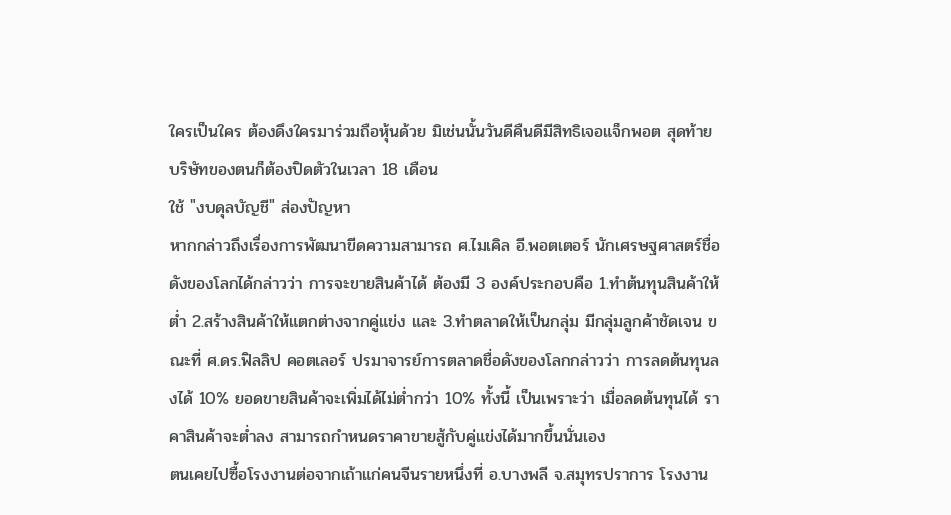ใครเป็นใคร ต้องดึงใครมาร่วมถือหุ้นด้วย มิเช่นนั้นวันดีคืนดีมีสิทธิเจอแจ็กพอต สุดท้ายบริษัทของตนก็ต้องปิดตัวในเวลา 18 เดือน
ใช้ "งบดุลบัญชี" ส่องปัญหา
หากกล่าวถึงเรื่องการพัฒนาขีดความสามารถ ศ.ไมเคิล อี.พอตเตอร์ นักเศรษฐศาสตร์ชื่อดังของโลกได้กล่าวว่า การจะขายสินค้าได้ ต้องมี 3 องค์ประกอบคือ 1.ทำต้นทุนสินค้าให้ต่ำ 2.สร้างสินค้าให้แตกต่างจากคู่แข่ง และ 3.ทำตลาดให้เป็นกลุ่ม มีกลุ่มลูกค้าชัดเจน ขณะที่ ศ.ดร.ฟิลลิป คอตเลอร์ ปรมาจารย์การตลาดชื่อดังของโลกกล่าวว่า การลดต้นทุนลงได้ 10% ยอดขายสินค้าจะเพิ่มได้ไม่ต่ำกว่า 10% ทั้งนี้ เป็นเพราะว่า เมื่อลดต้นทุนได้ ราคาสินค้าจะต่ำลง สามารถกำหนดราคาขายสู้กับคู่แข่งได้มากขึ้นนั่นเอง
ตนเคยไปซื้อโรงงานต่อจากเถ้าแก่คนจีนรายหนึ่งที่ อ.บางพลี จ.สมุทรปราการ โรงงาน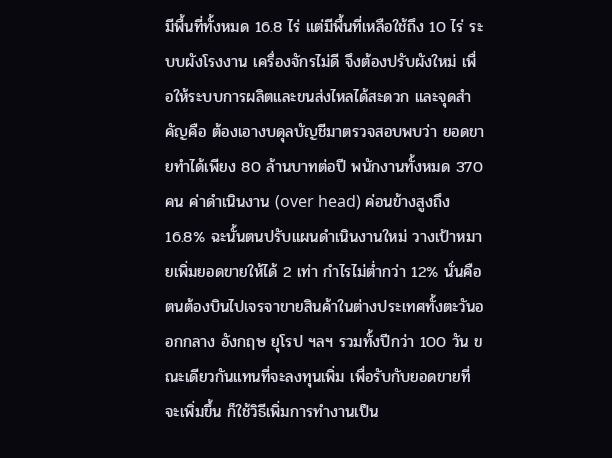มีพื้นที่ทั้งหมด 16.8 ไร่ แต่มีพื้นที่เหลือใช้ถึง 10 ไร่ ระบบผังโรงงาน เครื่องจักรไม่ดี จึงต้องปรับผังใหม่ เพื่อให้ระบบการผลิตและขนส่งไหลได้สะดวก และจุดสำคัญคือ ต้องเอางบดุลบัญชีมาตรวจสอบพบว่า ยอดขายทำได้เพียง 80 ล้านบาทต่อปี พนักงานทั้งหมด 370 คน ค่าดำเนินงาน (over head) ค่อนข้างสูงถึง 16.8% ฉะนั้นตนปรับแผนดำเนินงานใหม่ วางเป้าหมายเพิ่มยอดขายให้ได้ 2 เท่า กำไรไม่ต่ำกว่า 12% นั่นคือ ตนต้องบินไปเจรจาขายสินค้าในต่างประเทศทั้งตะวันออกกลาง อังกฤษ ยุโรป ฯลฯ รวมทั้งปีกว่า 100 วัน ขณะเดียวกันแทนที่จะลงทุนเพิ่ม เพื่อรับกับยอดขายที่จะเพิ่มขึ้น ก็ใช้วิธีเพิ่มการทำงานเป็น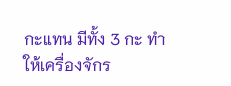กะแทน มีทั้ง 3 กะ ทำให้เครื่องจักร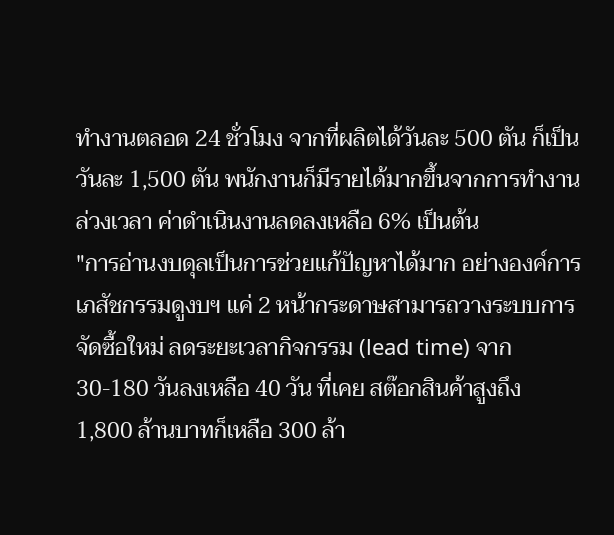ทำงานตลอด 24 ชั่วโมง จากที่ผลิตได้วันละ 500 ตัน ก็เป็นวันละ 1,500 ตัน พนักงานก็มีรายได้มากขึ้นจากการทำงานล่วงเวลา ค่าดำเนินงานลดลงเหลือ 6% เป็นต้น
"การอ่านงบดุลเป็นการช่วยแก้ปัญหาได้มาก อย่างองค์การเภสัชกรรมดูงบฯ แค่ 2 หน้ากระดาษสามารถวางระบบการจัดซื้อใหม่ ลดระยะเวลากิจกรรม (lead time) จาก 30-180 วันลงเหลือ 40 วัน ที่เคย สต๊อกสินค้าสูงถึง 1,800 ล้านบาทก็เหลือ 300 ล้า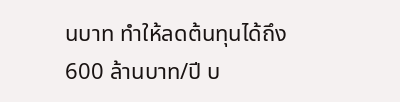นบาท ทำให้ลดต้นทุนได้ถึง 600 ล้านบาท/ปี บ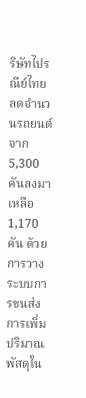ริษัทไปรณีย์ไทยลดจำนวนรถยนต์จาก 5,300 คันลงมาเหลือ 1,170 คัน ด้วยการวางระบบการขนส่ง การเพิ่มปริมาณพัสดุใน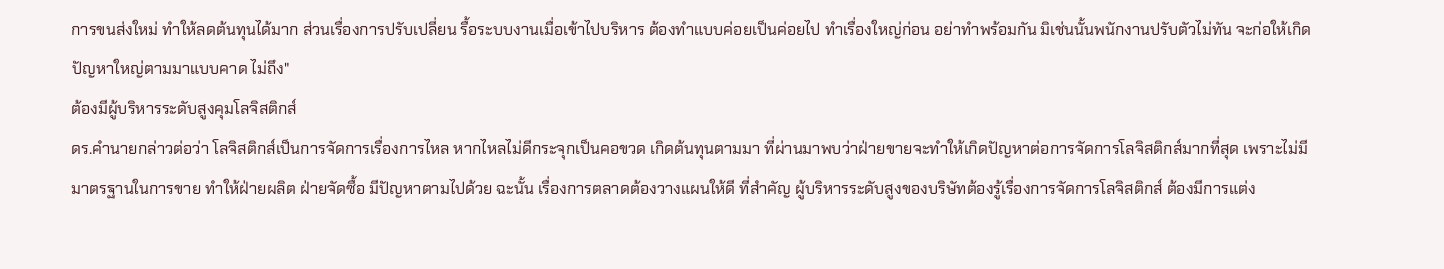การขนส่งใหม่ ทำให้ลดต้นทุนได้มาก ส่วนเรื่องการปรับเปลี่ยน รื้อระบบงานเมื่อเข้าไปบริหาร ต้องทำแบบค่อยเป็นค่อยไป ทำเรื่องใหญ่ก่อน อย่าทำพร้อมกัน มิเช่นนั้นพนักงานปรับตัวไม่ทัน จะก่อให้เกิดปัญหาใหญ่ตามมาแบบคาด ไม่ถึง"
ต้องมีผู้บริหารระดับสูงคุมโลจิสติกส์
ดร.คำนายกล่าวต่อว่า โลจิสติกส์เป็นการจัดการเรื่องการไหล หากไหลไม่ดีกระจุกเป็นคอขวด เกิดต้นทุนตามมา ที่ผ่านมาพบว่าฝ่ายขายจะทำให้เกิดปัญหาต่อการจัดการโลจิสติกส์มากที่สุด เพราะไม่มีมาตรฐานในการขาย ทำให้ฝ่ายผลิต ฝ่ายจัดซื้อ มีปัญหาตามไปด้วย ฉะนั้น เรื่องการตลาดต้องวางแผนให้ดี ที่สำคัญ ผู้บริหารระดับสูงของบริษัทต้องรู้เรื่องการจัดการโลจิสติกส์ ต้องมีการแต่ง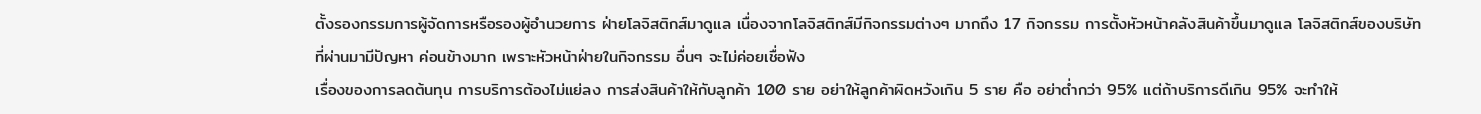ตั้งรองกรรมการผู้จัดการหรือรองผู้อำนวยการ ฝ่ายโลจิสติกส์มาดูแล เนื่องจากโลจิสติกส์มีกิจกรรมต่างๆ มากถึง 17 กิจกรรม การตั้งหัวหน้าคลังสินค้าขึ้นมาดูแล โลจิสติกส์ของบริษัท ที่ผ่านมามีปัญหา ค่อนข้างมาก เพราะหัวหน้าฝ่ายในกิจกรรม อื่นๆ จะไม่ค่อยเชื่อฟัง
เรื่องของการลดต้นทุน การบริการต้องไม่แย่ลง การส่งสินค้าให้กับลูกค้า 100 ราย อย่าให้ลูกค้าผิดหวังเกิน 5 ราย คือ อย่าต่ำกว่า 95% แต่ถ้าบริการดีเกิน 95% จะทำให้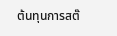ต้นทุนการสต๊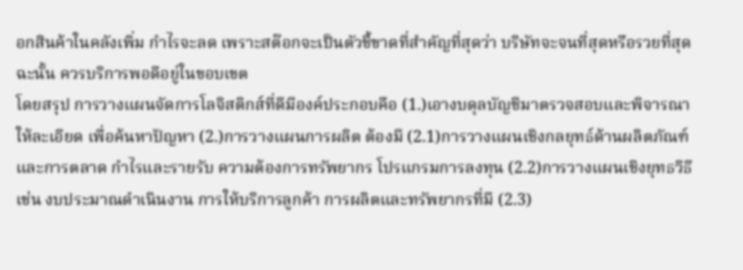อกสินค้าในคลังเพิ่ม กำไรจะลด เพราะสต๊อกจะเป็นตัวชี้ขาดที่สำคัญที่สุดว่า บริษัทจะจนที่สุดหรือรวยที่สุด ฉะนั้น ควรบริการพอดีอยู่ในขอบเขต
โดยสรุป การวางแผนจัดการโลจิสติกส์ที่ดีมีองค์ประกอบคือ (1.)เอางบดุลบัญชีมาตรวจสอบและพิจารณาให้ละเอียด เพื่อค้นหาปัญหา (2.)การวางแผนการผลิต ต้องมี (2.1)การวางแผนเชิงกลยุทธ์ด้านผลิตภัณฑ์และการตลาด กำไรและรายรับ ความต้องการทรัพยากร โปรแกรมการลงทุน (2.2)การวางแผนเชิงยุทธวิธี เช่น งบประมาณดำเนินงาน การให้บริการลูกค้า การผลิตและทรัพยากรที่มี (2.3)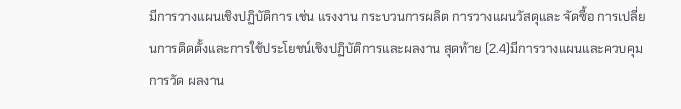มีการวางแผนเชิงปฏิบัติการ เช่น แรงงาน กระบวนการผลิต การวางแผนวัสดุและ จัดซื้อ การเปลี่ยนการติดตั้งและการใช้ประโยชน์เชิงปฏิบัติการและผลงาน สุดท้าย (2.4)มีการวางแผนและควบคุมการวัด ผลงาน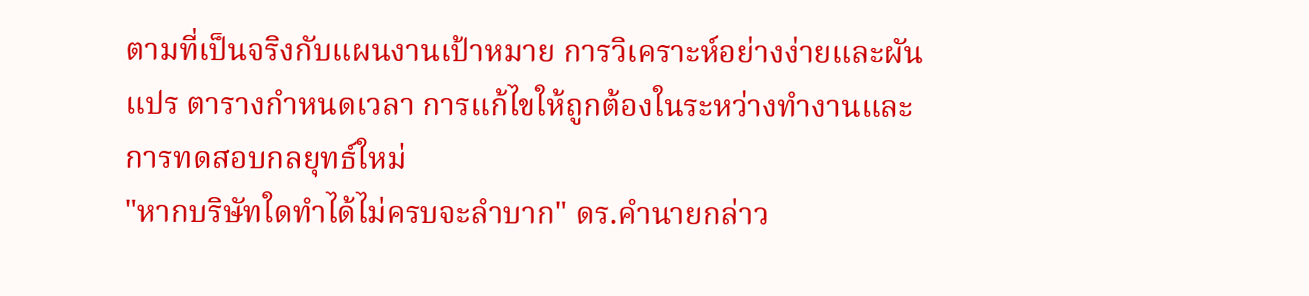ตามที่เป็นจริงกับแผนงานเป้าหมาย การวิเคราะห์อย่างง่ายและผันแปร ตารางกำหนดเวลา การแก้ไขให้ถูกต้องในระหว่างทำงานและการทดสอบกลยุทธ์ใหม่
"หากบริษัทใดทำได้ไม่ครบจะลำบาก" ดร.คำนายกล่าว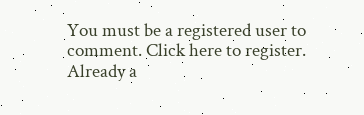You must be a registered user to comment. Click here to register.
Already a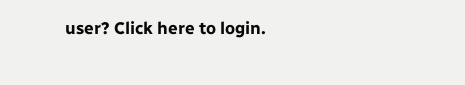user? Click here to login.